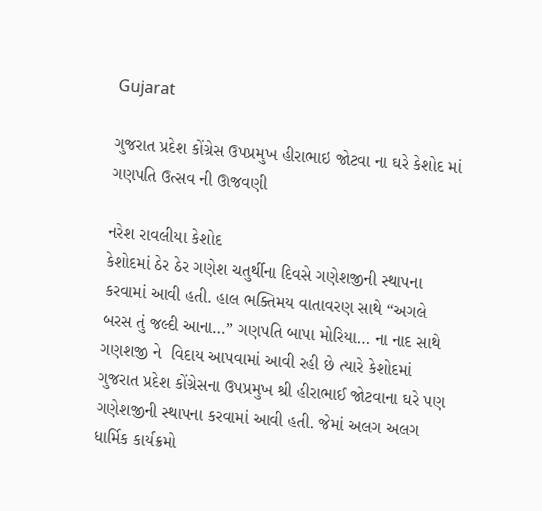Gujarat

ગુજરાત પ્રદેશ કોંગ્રેસ ઉપપ્રમુખ હીરાભાઇ જોટવા ના ઘરે કેશોદ માં ગણપતિ ઉત્સવ ની ઊજવણી

નરેશ રાવલીયા કેશોદ
કેશોદમાં ઠેર ઠેર ગણેશ ચતુર્થીના દિવસે ગણેશજીની સ્થાપના કરવામાં આવી હતી. હાલ ભક્તિમય વાતાવરણ સાથે “અગલે બરસ તું જલ્દી આના…” ગણપતિ બાપા મોરિયા… ના નાદ સાથે ગણશજી ને  વિદાય આપવામાં આવી રહી છે ત્યારે કેશોદમાં ગુજરાત પ્રદેશ કોંગ્રેસના ઉપપ્રમુખ શ્રી હીરાભાઈ જોટવાના ઘરે પણ ગણેશજીની સ્થાપના કરવામાં આવી હતી. જેમાં અલગ અલગ ધાર્મિક કાર્યક્રમો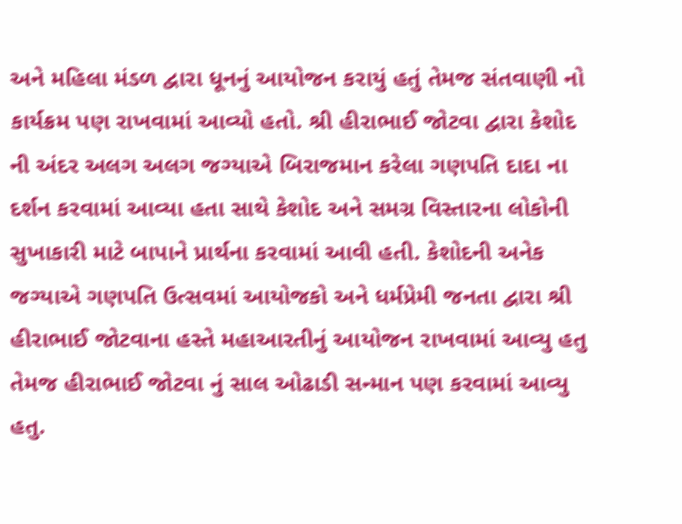અને મહિલા મંડળ દ્વારા ધૂનનું આયોજન કરાયું હતું તેમજ સંતવાણી નો કાર્યક્રમ પણ રાખવામાં આવ્યો હતો. શ્રી હીરાભાઈ જોટવા દ્વારા કેશોદ ની અંદર અલગ અલગ જગ્યાએ બિરાજમાન કરેલા ગણપતિ દાદા ના દર્શન કરવામાં આવ્યા હતા સાથે કેશોદ અને સમગ્ર વિસ્તારના લોકોની સુખાકારી માટે બાપાને પ્રાર્થના કરવામાં આવી હતી. કેશોદની અનેક જગ્યાએ ગણપતિ ઉત્સવમાં આયોજકો અને ધર્મપ્રેમી જનતા દ્વારા શ્રી હીરાભાઈ જોટવાના હસ્તે મહાઆરતીનું આયોજન રાખવામાં આવ્યુ હતુ તેમજ હીરાભાઈ જોટવા નું સાલ ઓઢાડી સન્માન પણ કરવામાં આવ્યુ હતુ.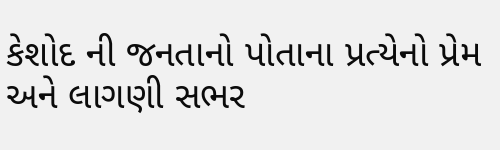કેશોદ ની જનતાનો પોતાના પ્રત્યેનો પ્રેમ અને લાગણી સભર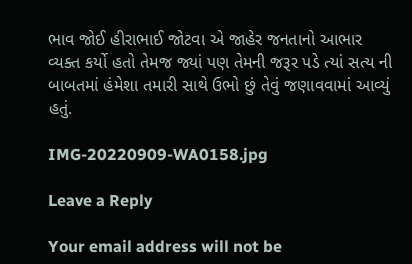ભાવ જોઈ હીરાભાઈ જોટવા એ જાહેર જનતાનો આભાર વ્યક્ત કર્યો હતો તેમજ જ્યાં પણ તેમની જરૂર પડે ત્યાં સત્ય ની બાબતમાં હંમેશા તમારી સાથે ઉભો છું તેવું જણાવવામાં આવ્યું હતું.

IMG-20220909-WA0158.jpg

Leave a Reply

Your email address will not be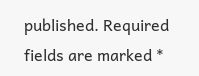published. Required fields are marked *